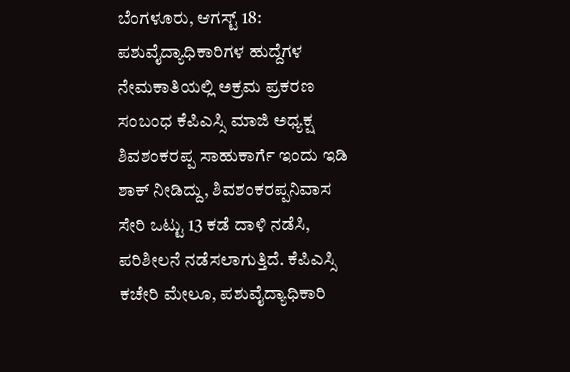ಬೆಂಗಳೂರು, ಆಗಸ್ಟ್ 18: ಪಶುವೈದ್ಯಾಧಿಕಾರಿಗಳ ಹುದ್ದೆಗಳ ನೇಮಕಾತಿಯಲ್ಲಿ ಅಕ್ರಮ ಪ್ರಕರಣ ಸಂಬಂಧ ಕೆಪಿಎಸ್ಸಿ ಮಾಜಿ ಅಧ್ಯಕ್ಷ ಶಿವಶಂಕರಪ್ಪ ಸಾಹುಕಾರ್ಗೆ ಇಂದು ಇಡಿ ಶಾಕ್ ನೀಡಿದ್ದು, ಶಿವಶಂಕರಪ್ಪನಿವಾಸ ಸೇರಿ ಒಟ್ಟು 13 ಕಡೆ ದಾಳಿ ನಡೆಸಿ, ಪರಿಶೀಲನೆ ನಡೆಸಲಾಗುತ್ತಿದೆ. ಕೆಪಿಎಸ್ಸಿ ಕಚೇರಿ ಮೇಲೂ, ಪಶುವೈದ್ಯಾಧಿಕಾರಿ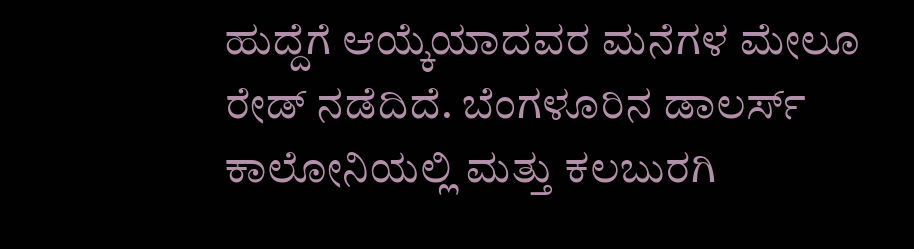ಹುದ್ದೆಗೆ ಆಯ್ಕೆಯಾದವರ ಮನೆಗಳ ಮೇಲೂ ರೇಡ್ ನಡೆದಿದೆ. ಬೆಂಗಳೂರಿನ ಡಾಲರ್ಸ್ ಕಾಲೋನಿಯಲ್ಲಿ ಮತ್ತು ಕಲಬುರಗಿ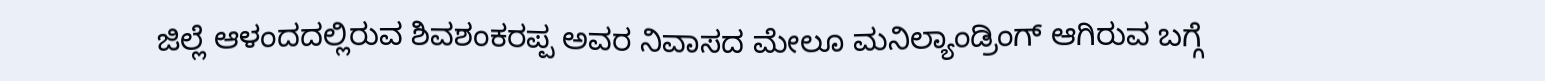ಜಿಲ್ಲೆ ಆಳಂದದಲ್ಲಿರುವ ಶಿವಶಂಕರಪ್ಪ ಅವರ ನಿವಾಸದ ಮೇಲೂ ಮನಿಲ್ಯಾಂಡ್ರಿಂಗ್ ಆಗಿರುವ ಬಗ್ಗೆ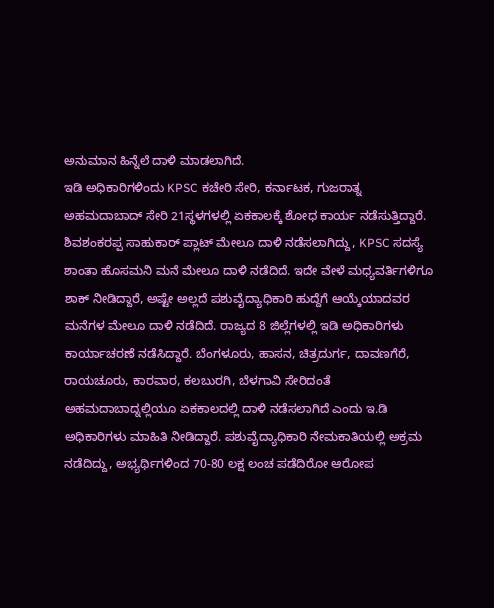ಅನುಮಾನ ಹಿನ್ನೆಲೆ ದಾಳಿ ಮಾಡಲಾಗಿದೆ.
ಇಡಿ ಅಧಿಕಾರಿಗಳಿಂದು KPSC ಕಚೇರಿ ಸೇರಿ, ಕರ್ನಾಟಕ, ಗುಜರಾತ್ನ ಅಹಮದಾಬಾದ್ ಸೇರಿ 21ಸ್ಥಳಗಳಲ್ಲಿ ಏಕಕಾಲಕ್ಕೆ ಶೋಧ ಕಾರ್ಯ ನಡೆಸುತ್ತಿದ್ದಾರೆ. ಶಿವಶಂಕರಪ್ಪ ಸಾಹುಕಾರ್ ಪ್ಲಾಟ್ ಮೇಲೂ ದಾಳಿ ನಡೆಸಲಾಗಿದ್ದು, KPSC ಸದಸ್ಯೆ ಶಾಂತಾ ಹೊಸಮನಿ ಮನೆ ಮೇಲೂ ದಾಳಿ ನಡೆದಿದೆ. ಇದೇ ವೇಳೆ ಮಧ್ಯವರ್ತಿಗಳಿಗೂ ಶಾಕ್ ನೀಡಿದ್ದಾರೆ, ಅಷ್ಟೇ ಅಲ್ಲದೆ ಪಶುವೈದ್ಯಾಧಿಕಾರಿ ಹುದ್ದೆಗೆ ಆಯ್ಕೆಯಾದವರ ಮನೆಗಳ ಮೇಲೂ ದಾಳಿ ನಡೆದಿದೆ. ರಾಜ್ಯದ 8 ಜಿಲ್ಲೆಗಳಲ್ಲಿ ಇಡಿ ಅಧಿಕಾರಿಗಳು ಕಾರ್ಯಾಚರಣೆ ನಡೆಸಿದ್ದಾರೆ. ಬೆಂಗಳೂರು, ಹಾಸನ, ಚಿತ್ರದುರ್ಗ, ದಾವಣಗೆರೆ, ರಾಯಚೂರು, ಕಾರವಾರ, ಕಲಬುರಗಿ, ಬೆಳಗಾವಿ ಸೇರಿದಂತೆ ಅಹಮದಾಬಾದ್ನಲ್ಲಿಯೂ ಏಕಕಾಲದಲ್ಲಿ ದಾಳಿ ನಡೆಸಲಾಗಿದೆ ಎಂದು ಇ.ಡಿ ಅಧಿಕಾರಿಗಳು ಮಾಹಿತಿ ನೀಡಿದ್ದಾರೆ. ಪಶುವೈದ್ಯಾಧಿಕಾರಿ ನೇಮಕಾತಿಯಲ್ಲಿ ಅಕ್ರಮ ನಡೆದಿದ್ದು, ಅಭ್ಯರ್ಥಿಗಳಿಂದ 70-80 ಲಕ್ಷ ಲಂಚ ಪಡೆದಿರೋ ಆರೋಪ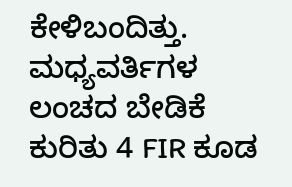ಕೇಳಿಬಂದಿತ್ತು. ಮಧ್ಯವರ್ತಿಗಳ ಲಂಚದ ಬೇಡಿಕೆ ಕುರಿತು 4 FIR ಕೂಡ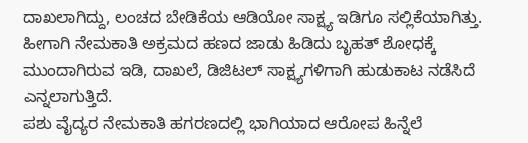ದಾಖಲಾಗಿದ್ದು, ಲಂಚದ ಬೇಡಿಕೆಯ ಆಡಿಯೋ ಸಾಕ್ಷ್ಯ ಇಡಿಗೂ ಸಲ್ಲಿಕೆಯಾಗಿತ್ತು. ಹೀಗಾಗಿ ನೇಮಕಾತಿ ಅಕ್ರಮದ ಹಣದ ಜಾಡು ಹಿಡಿದು ಬೃಹತ್ ಶೋಧಕ್ಕೆ ಮುಂದಾಗಿರುವ ಇಡಿ, ದಾಖಲೆ, ಡಿಜಿಟಲ್ ಸಾಕ್ಷ್ಯಗಳಿಗಾಗಿ ಹುಡುಕಾಟ ನಡೆಸಿದೆ ಎನ್ನಲಾಗುತ್ತಿದೆ.
ಪಶು ವೈದ್ಯರ ನೇಮಕಾತಿ ಹಗರಣದಲ್ಲಿ ಭಾಗಿಯಾದ ಆರೋಪ ಹಿನ್ನೆಲೆ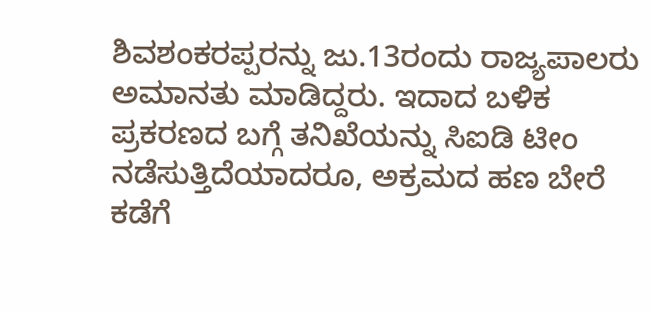ಶಿವಶಂಕರಪ್ಪರನ್ನು ಜು.13ರಂದು ರಾಜ್ಯಪಾಲರು ಅಮಾನತು ಮಾಡಿದ್ದರು. ಇದಾದ ಬಳಿಕ ಪ್ರಕರಣದ ಬಗ್ಗೆ ತನಿಖೆಯನ್ನು ಸಿಐಡಿ ಟೀಂ ನಡೆಸುತ್ತಿದೆಯಾದರೂ, ಅಕ್ರಮದ ಹಣ ಬೇರೆ ಕಡೆಗೆ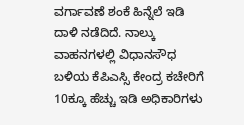ವರ್ಗಾವಣೆ ಶಂಕೆ ಹಿನ್ನೆಲೆ ಇಡಿ ದಾಳಿ ನಡೆದಿದೆ. ನಾಲ್ಕು ವಾಹನಗಳಲ್ಲಿ ವಿಧಾನಸೌಧ ಬಳಿಯ ಕೆಪಿಎಸ್ಸಿ ಕೇಂದ್ರ ಕಚೇರಿಗೆ 10ಕ್ಕೂ ಹೆಚ್ಚು ಇಡಿ ಅಧಿಕಾರಿಗಳು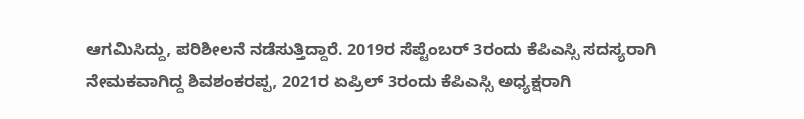ಆಗಮಿಸಿದ್ದು, ಪರಿಶೀಲನೆ ನಡೆಸುತ್ತಿದ್ದಾರೆ. 2019ರ ಸೆಪ್ಟೆಂಬರ್ 3ರಂದು ಕೆಪಿಎಸ್ಸಿ ಸದಸ್ಯರಾಗಿ ನೇಮಕವಾಗಿದ್ದ ಶಿವಶಂಕರಪ್ಪ, 2021ರ ಏಪ್ರಿಲ್ 3ರಂದು ಕೆಪಿಎಸ್ಸಿ ಅಧ್ಯಕ್ಷರಾಗಿ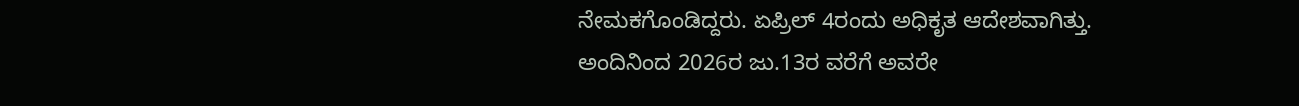ನೇಮಕಗೊಂಡಿದ್ದರು. ಏಪ್ರಿಲ್ 4ರಂದು ಅಧಿಕೃತ ಆದೇಶವಾಗಿತ್ತು. ಅಂದಿನಿಂದ 2026ರ ಜು.13ರ ವರೆಗೆ ಅವರೇ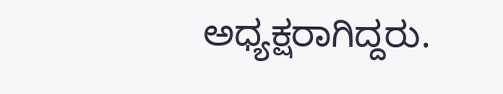ಅಧ್ಯಕ್ಷರಾಗಿದ್ದರು.